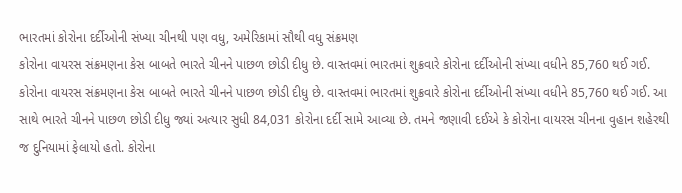ભારતમાં કોરોના દર્દીઓની સંખ્યા ચીનથી પણ વધુ, અમેરિકામાં સૌથી વધુ સંક્રમણ
કોરોના વાયરસ સંક્રમણના કેસ બાબતે ભારતે ચીનને પાછળ છોડી દીધુ છે. વાસ્તવમાં ભારતમાં શુક્રવારે કોરોના દર્દીઓની સંખ્યા વધીને 85,760 થઈ ગઈ.
કોરોના વાયરસ સંક્રમણના કેસ બાબતે ભારતે ચીનને પાછળ છોડી દીધુ છે. વાસ્તવમાં ભારતમાં શુક્રવારે કોરોના દર્દીઓની સંખ્યા વધીને 85,760 થઈ ગઈ. આ સાથે ભારતે ચીનને પાછળ છોડી દીધુ જ્યાં અત્યાર સુધી 84,031 કોરોના દર્દી સામે આવ્યા છે. તમને જણાવી દઈએ કે કોરોના વાયરસ ચીનના વુહાન શહેરથી જ દુનિયામાં ફેલાયો હતો. કોરોના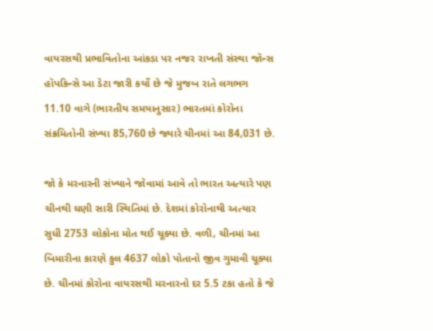વાયરસથી પ્રભાવિતોના આંકડા પર નજર રાખતી સંસ્થા જૉન્સ હૉપકિન્સે આ ડેટા જારી કર્યો છે જે મુજબ રાતે લગભગ 11.10 વાગે (ભારતીય સમયાનુસાર) ભારતમાં કોરોના સંક્રમિતોની સંખ્યા 85,760 છે જ્યારે ચીનમાં આ 84,031 છે.

જો કે મરનારની સંખ્યાને જોવામાં આવે તો ભારત અત્યારે પણ ચીનથી ઘણી સારી સ્થિતિમાં છે. દેશમાં કોરોનાથી અત્યાર સુધી 2753 લોકોના મોત થઈ ચૂક્યા છે. વળી, ચીનમાં આ બિમારીના કારણે કુલ 4637 લોકો પોતાનો જીવ ગુમાવી ચૂક્યા છે. ચીનમાં કોરોના વાયરસથી મરનારનો દર 5.5 ટકા હતો કે જે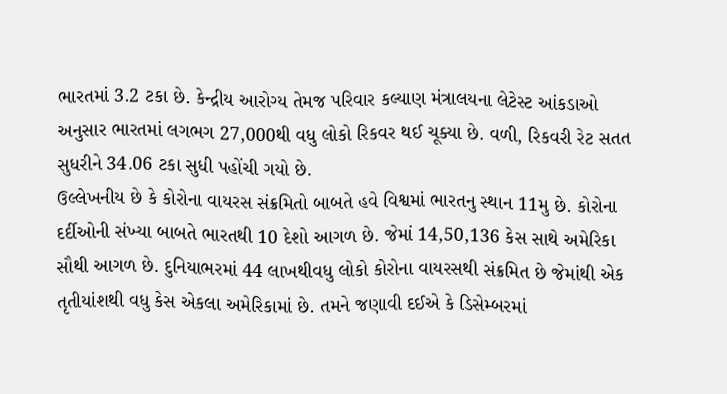ભારતમાં 3.2 ટકા છે. કેન્દ્રીય આરોગ્ય તેમજ પરિવાર કલ્યાણ મંત્રાલયના લેટેસ્ટ આંકડાઓ અનુસાર ભારતમાં લગભગ 27,000થી વધુ લોકો રિકવર થઈ ચૂક્યા છે. વળી, રિકવરી રેટ સતત સુધરીને 34.06 ટકા સુધી પહોંચી ગયો છે.
ઉલ્લેખનીય છે કે કોરોના વાયરસ સંક્રમિતો બાબતે હવે વિશ્વમાં ભારતનુ સ્થાન 11મુ છે. કોરોના દર્દીઓની સંખ્યા બાબતે ભારતથી 10 દેશો આગળ છે. જેમાં 14,50,136 કેસ સાથે અમેરિકા સૌથી આગળ છે. દુનિયાભરમાં 44 લાખથીવધુ લોકો કોરોના વાયરસથી સંક્રમિત છે જેમાંથી એક તૃતીયાંશથી વધુ કેસ એકલા અમેરિકામાં છે. તમને જણાવી દઈએ કે ડિસેમ્બરમાં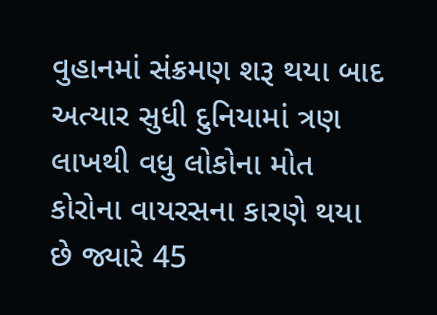વુહાનમાં સંક્રમણ શરૂ થયા બાદ અત્યાર સુધી દુનિયામાં ત્રણ લાખથી વધુ લોકોના મોત કોરોના વાયરસના કારણે થયા છે જ્યારે 45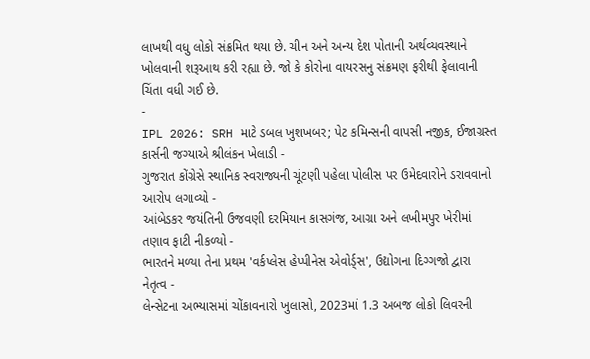લાખથી વધુ લોકો સંક્રમિત થયા છે. ચીન અને અન્ય દેશ પોતાની અર્થવ્યવસ્થાને ખોલવાની શરૂઆથ કરી રહ્યા છે. જો કે કોરોના વાયરસનુ સંક્રમણ ફરીથી ફેલાવાની ચિંતા વધી ગઈ છે.
-
IPL 2026: SRH માટે ડબલ ખુશખબર; પેટ કમિન્સની વાપસી નજીક, ઈજાગ્રસ્ત કાર્સની જગ્યાએ શ્રીલંકન ખેલાડી -
ગુજરાત કોંગ્રેસે સ્થાનિક સ્વરાજ્યની ચૂંટણી પહેલા પોલીસ પર ઉમેદવારોને ડરાવવાનો આરોપ લગાવ્યો -
આંબેડકર જયંતિની ઉજવણી દરમિયાન કાસગંજ, આગ્રા અને લખીમપુર ખેરીમાં તણાવ ફાટી નીકળ્યો -
ભારતને મળ્યા તેના પ્રથમ 'વર્કપ્લેસ હેપ્પીનેસ એવોર્ડ્સ', ઉદ્યોગના દિગ્ગજો દ્વારા નેતૃત્વ -
લેન્સેટના અભ્યાસમાં ચોંકાવનારો ખુલાસો, 2023માં 1.3 અબજ લોકો લિવરની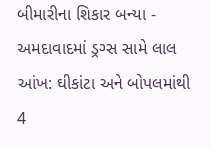બીમારીના શિકાર બન્યા -
અમદાવાદમાં ડ્રગ્સ સામે લાલ આંખ: ઘીકાંટા અને બોપલમાંથી 4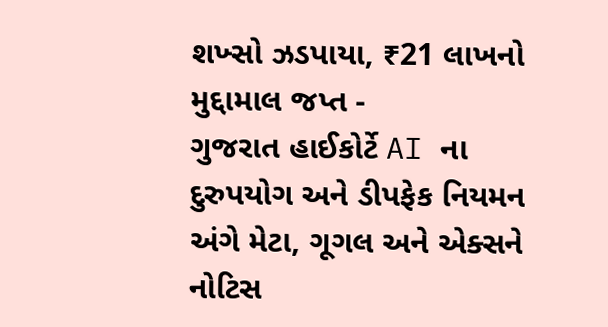શખ્સો ઝડપાયા, ₹21 લાખનો મુદ્દામાલ જપ્ત -
ગુજરાત હાઈકોર્ટે AI ના દુરુપયોગ અને ડીપફેક નિયમન અંગે મેટા, ગૂગલ અને એક્સને નોટિસ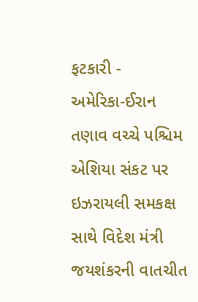ફટકારી -
અમેરિકા-ઈરાન તણાવ વચ્ચે પશ્ચિમ એશિયા સંકટ પર ઇઝરાયલી સમકક્ષ સાથે વિદેશ મંત્રી જયશંકરની વાતચીત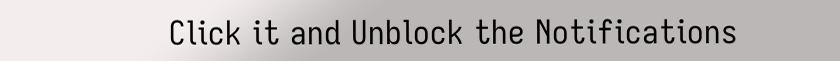Click it and Unblock the Notifications